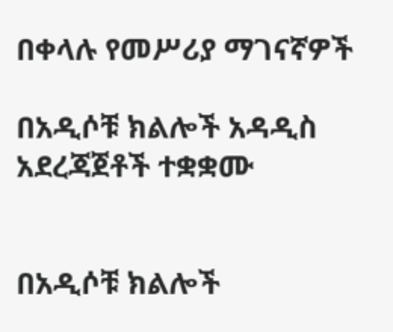በቀላሉ የመሥሪያ ማገናኛዎች

በአዲሶቹ ክልሎች አዳዲስ አደረጃጀቶች ተቋቋሙ


በአዲሶቹ ክልሎች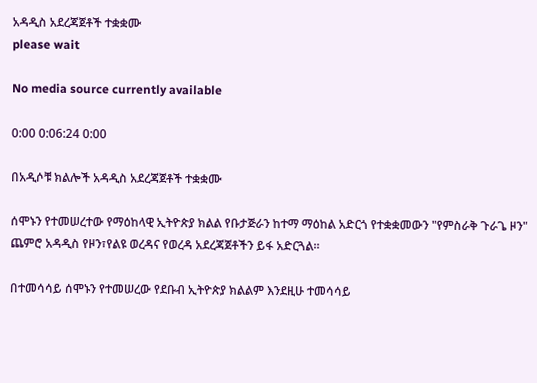አዳዲስ አደረጃጀቶች ተቋቋሙ
please wait

No media source currently available

0:00 0:06:24 0:00

በአዲሶቹ ክልሎች አዳዲስ አደረጃጀቶች ተቋቋሙ

ሰሞኑን የተመሠረተው የማዕከላዊ ኢትዮጵያ ክልል የቡታጅራን ከተማ ማዕከል አድርጎ የተቋቋመውን "የምስራቅ ጉራጌ ዞን" ጨምሮ አዳዲስ የዞን፣የልዩ ወረዳና የወረዳ አደረጃጀቶችን ይፋ አድርጓል።

በተመሳሳይ ሰሞኑን የተመሠረው የደቡብ ኢትዮጵያ ክልልም እንደዚሁ ተመሳሳይ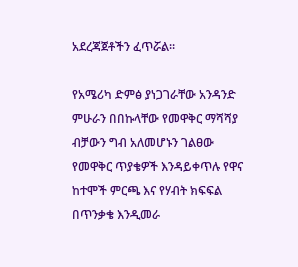አደረጃጀቶችን ፈጥሯል።

የአሜሪካ ድምፅ ያነጋገራቸው አንዳንድ ምሁራን በበኩላቸው የመዋቅር ማሻሻያ ብቻውን ግብ አለመሆኑን ገልፀው የመዋቅር ጥያቄዎች እንዳይቀጥሉ የዋና ከተሞች ምርጫ እና የሃብት ክፍፍል በጥንቃቄ እንዲመራ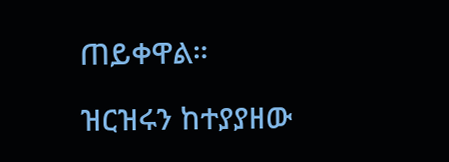ጠይቀዋል።

ዝርዝሩን ከተያያዘው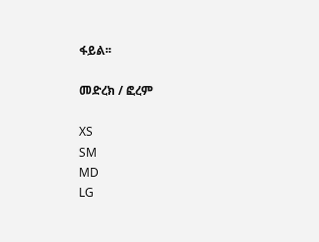ፋይል፡፡

መድረክ / ፎረም

XS
SM
MD
LG